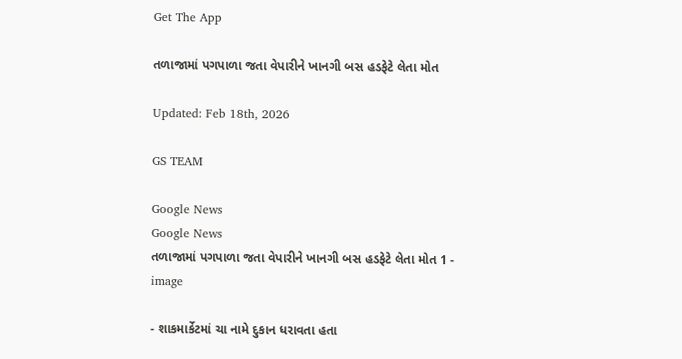Get The App

તળાજામાં પગપાળા જતા વેપારીને ખાનગી બસ હડફેટે લેતા મોત

Updated: Feb 18th, 2026

GS TEAM

Google News
Google News
તળાજામાં પગપાળા જતા વેપારીને ખાનગી બસ હડફેટે લેતા મોત 1 - image

- શાકમાર્કેટમાં ચા નામે દુકાન ધરાવતા હતા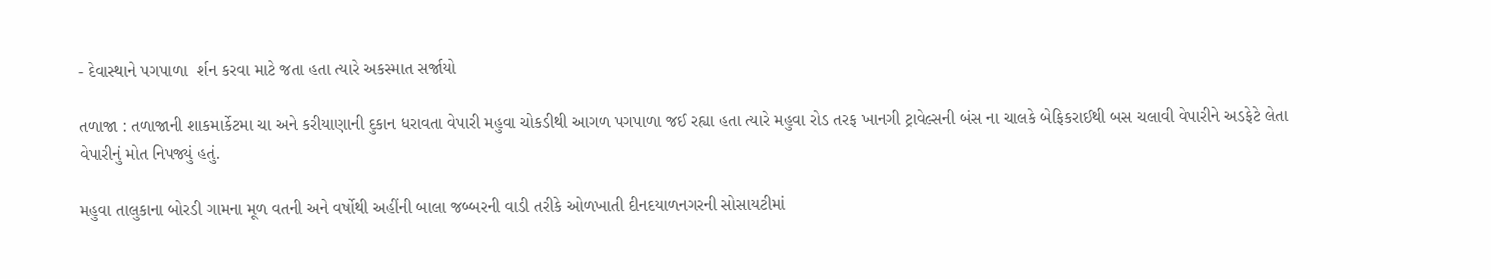- દેવાસ્થાને પગપાળા  ર્શન કરવા માટે જતા હતા ત્યારે અકસ્માત સર્જાયો

તળાજા : તળાજાની શાકમાર્કેટમા ચા અને કરીયાણાની દુકાન ધરાવતા વેપારી મહુવા ચોકડીથી આગળ પગપાળા જઈ રહ્યા હતા ત્યારે મહુવા રોડ તરફ ખાનગી ટ્રાવેલ્સની બંસ ના ચાલકે બેફિકરાઈથી બસ ચલાવી વેપારીને અડફેટે લેતા વેપારીનું મોત નિપજ્યું હતું.

મહુવા તાલુકાના બોરડી ગામના મૂળ વતની અને વર્ષોથી અહીંની બાલા જબ્બરની વાડી તરીકે ઓળખાતી દીનદયાળનગરની સોસાયટીમાં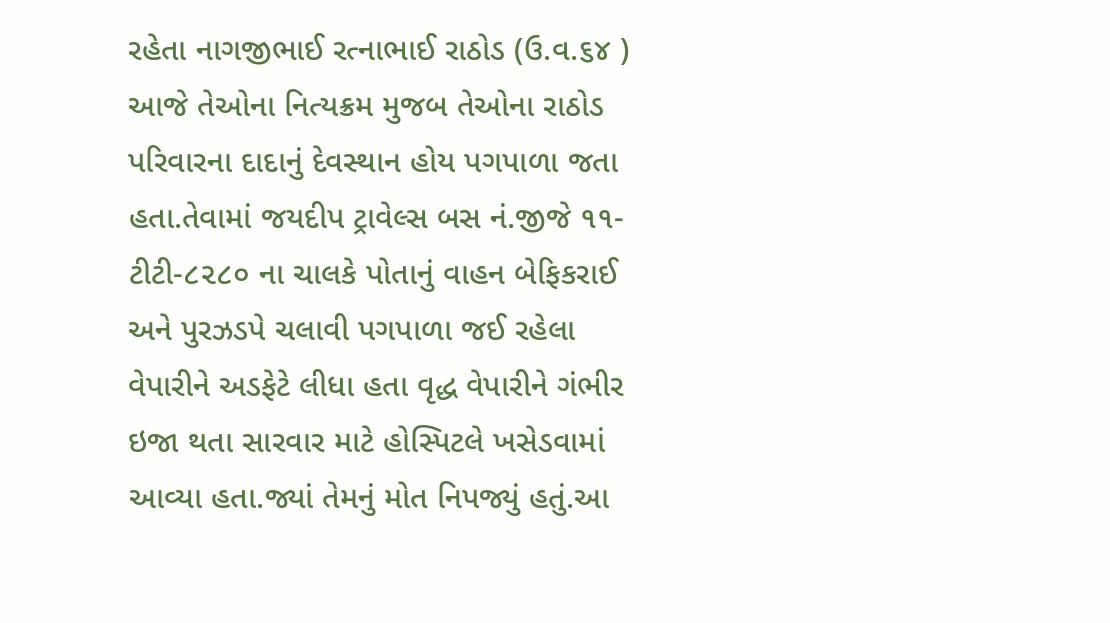રહેતા નાગજીભાઈ રત્નાભાઈ રાઠોડ (ઉ.વ.૬૪ ) આજે તેઓના નિત્યક્રમ મુજબ તેઓના રાઠોડ પરિવારના દાદાનું દેવસ્થાન હોય પગપાળા જતા હતા.તેવામાં જયદીપ ટ્રાવેલ્સ બસ નં.જીજે ૧૧-ટીટી-૮૨૮૦ ના ચાલકે પોતાનું વાહન બેફિકરાઈ અને પુરઝડપે ચલાવી પગપાળા જઈ રહેલા વેપારીને અડફેટે લીધા હતા વૃદ્ધ વેપારીને ગંભીર ઇજા થતા સારવાર માટે હોસ્પિટલે ખસેડવામાં આવ્યા હતા.જ્યાં તેમનું મોત નિપજ્યું હતું.આ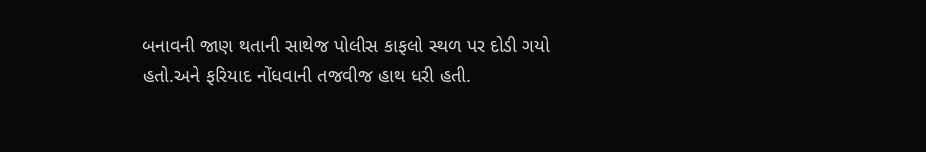બનાવની જાણ થતાની સાથેજ પોલીસ કાફલો સ્થળ પર દોડી ગયો હતો.અને ફરિયાદ નોંધવાની તજવીજ હાથ ધરી હતી.